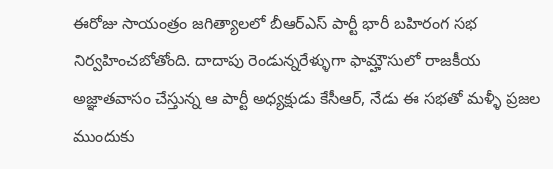ఈరోజు సాయంత్రం జగిత్యాలలో బీఆర్ఎస్ పార్టీ భారీ బహిరంగ సభ నిర్వహించబోతోంది. దాదాపు రెండున్నరేళ్ళుగా ఫామ్హౌసులో రాజకీయ అజ్ఞాతవాసం చేస్తున్న ఆ పార్టీ అధ్యక్షుడు కేసీఆర్, నేడు ఈ సభతో మళ్ళీ ప్రజల ముందుకు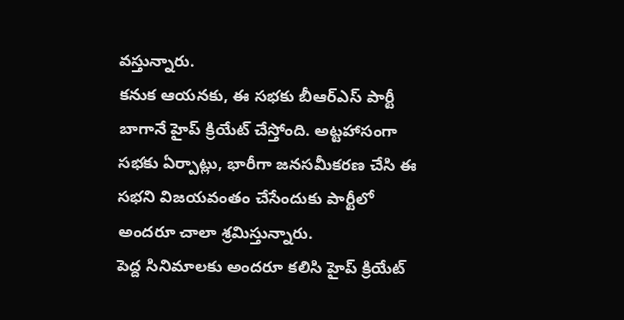వస్తున్నారు.
కనుక ఆయనకు, ఈ సభకు బీఆర్ఎస్ పార్టీ బాగానే హైప్ క్రియేట్ చేస్తోంది. అట్టహాసంగా సభకు ఏర్పాట్లు, భారీగా జనసమీకరణ చేసి ఈ సభని విజయవంతం చేసేందుకు పార్టీలో అందరూ చాలా శ్రమిస్తున్నారు.
పెద్ద సినిమాలకు అందరూ కలిసి హైప్ క్రియేట్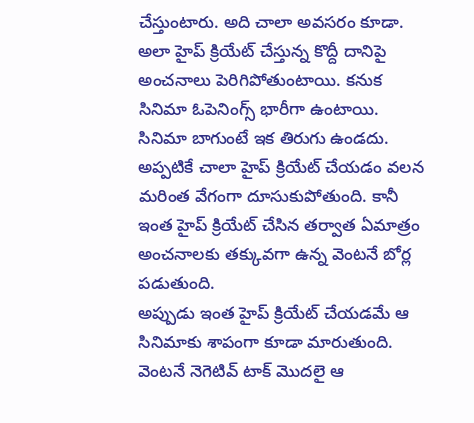చేస్తుంటారు. అది చాలా అవసరం కూడా. అలా హైప్ క్రియేట్ చేస్తున్న కొద్దీ దానిపై అంచనాలు పెరిగిపోతుంటాయి. కనుక సినిమా ఓపెనింగ్స్ భారీగా ఉంటాయి.
సినిమా బాగుంటే ఇక తిరుగు ఉండదు. అప్పటికే చాలా హైప్ క్రియేట్ చేయడం వలన మరింత వేగంగా దూసుకుపోతుంది. కానీ ఇంత హైప్ క్రియేట్ చేసిన తర్వాత ఏమాత్రం అంచనాలకు తక్కువగా ఉన్న వెంటనే బోర్ల పడుతుంది.
అప్పుడు ఇంత హైప్ క్రియేట్ చేయడమే ఆ సినిమాకు శాపంగా కూడా మారుతుంది. వెంటనే నెగెటివ్ టాక్ మొదలై ఆ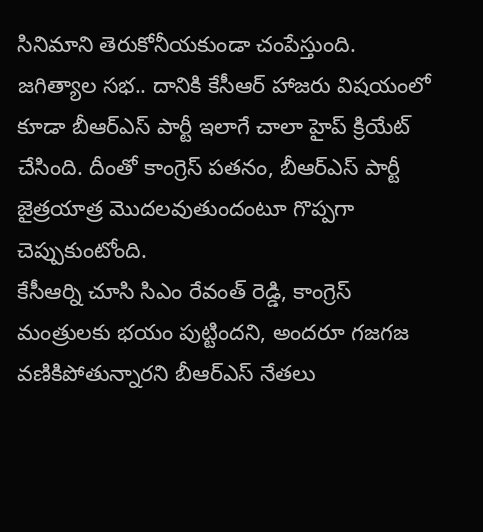సినిమాని తెరుకోనీయకుండా చంపేస్తుంది.
జగిత్యాల సభ.. దానికి కేసీఆర్ హాజరు విషయంలో కూడా బీఆర్ఎస్ పార్టీ ఇలాగే చాలా హైప్ క్రియేట్ చేసింది. దీంతో కాంగ్రెస్ పతనం, బీఆర్ఎస్ పార్టీ జైత్రయాత్ర మొదలవుతుందంటూ గొప్పగా చెప్పుకుంటోంది.
కేసీఆర్ని చూసి సిఎం రేవంత్ రెడ్డి, కాంగ్రెస్ మంత్రులకు భయం పుట్టిందని, అందరూ గజగజ వణికిపోతున్నారని బీఆర్ఎస్ నేతలు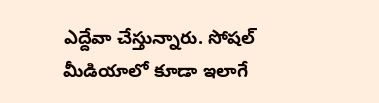ఎద్దేవా చేస్తున్నారు. సోషల్ మీడియాలో కూడా ఇలాగే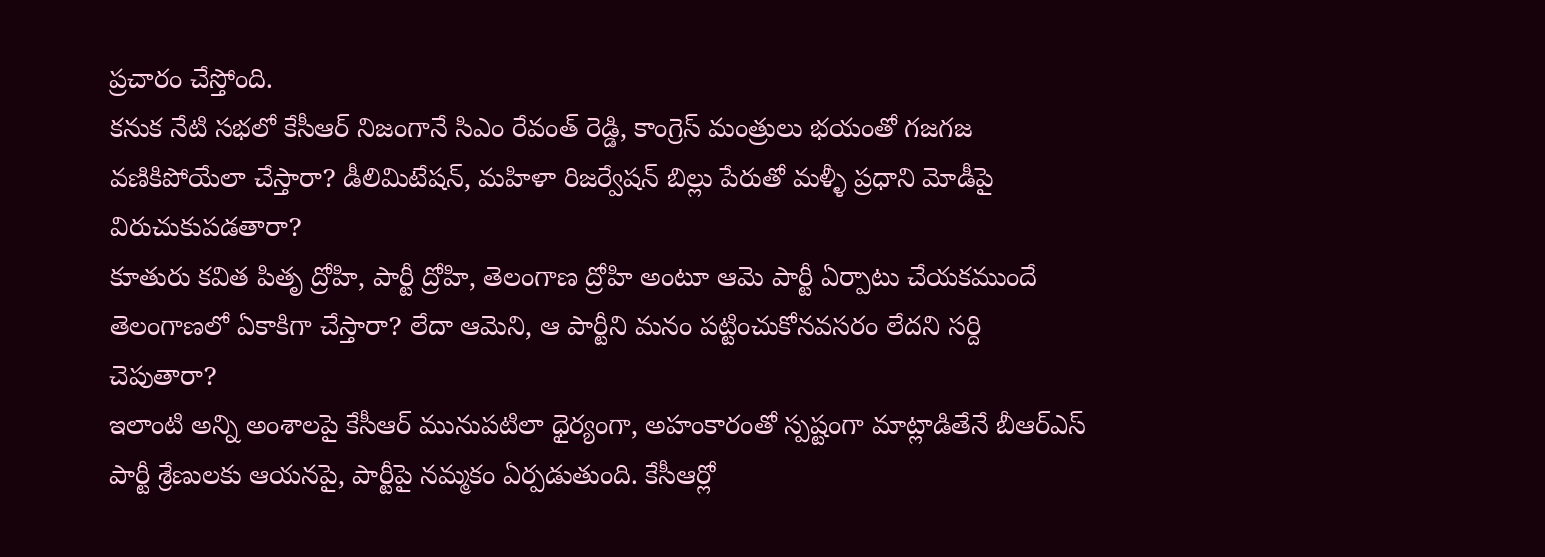ప్రచారం చేస్తోంది.
కనుక నేటి సభలో కేసీఆర్ నిజంగానే సిఎం రేవంత్ రెడ్డి, కాంగ్రెస్ మంత్రులు భయంతో గజగజ వణికిపోయేలా చేస్తారా? డీలిమిటేషన్, మహిళా రిజర్వేషన్ బిల్లు పేరుతో మళ్ళీ ప్రధాని మోడీపై విరుచుకుపడతారా?
కూతురు కవిత పితృ ద్రోహి, పార్టీ ద్రోహి, తెలంగాణ ద్రోహి అంటూ ఆమె పార్టీ ఏర్పాటు చేయకముందే తెలంగాణలో ఏకాకిగా చేస్తారా? లేదా ఆమెని, ఆ పార్టీని మనం పట్టించుకోనవసరం లేదని సర్ది చెపుతారా?
ఇలాంటి అన్ని అంశాలపై కేసీఆర్ మునుపటిలా ధైర్యంగా, అహంకారంతో స్పష్టంగా మాట్లాడితేనే బీఆర్ఎస్ పార్టీ శ్రేణులకు ఆయనపై, పార్టీపై నమ్మకం ఏర్పడుతుంది. కేసీఆర్లో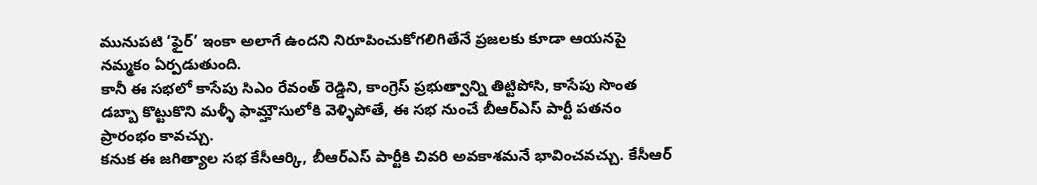మునుపటి ‘ఫైర్’ ఇంకా అలాగే ఉందని నిరూపించుకోగలిగితేనే ప్రజలకు కూడా ఆయనపై నమ్మకం ఏర్పడుతుంది.
కానీ ఈ సభలో కాసేపు సిఎం రేవంత్ రెడ్డిని, కాంగ్రెస్ ప్రభుత్వాన్ని తిట్టిపోసి, కాసేపు సొంత డబ్బా కొట్టుకొని మళ్ళీ ఫామ్హౌసులోకి వెళ్ళిపోతే, ఈ సభ నుంచే బీఆర్ఎస్ పార్టీ పతనం ప్రారంభం కావచ్చు.
కనుక ఈ జగిత్యాల సభ కేసీఆర్కి, బీఆర్ఎస్ పార్టీకి చివరి అవకాశమనే భావించవచ్చు. కేసీఆర్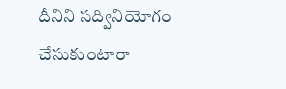దీనిని సద్వినియోగం చేసుకుంటారా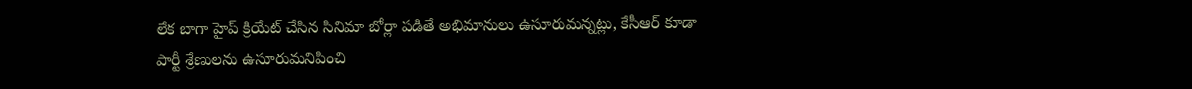లేక బాగా హైప్ క్రియేట్ చేసిన సినిమా బోర్లా పడితే అభిమానులు ఉసూరుమన్నట్లు, కేసీఆర్ కూడా పార్టీ శ్రేణులను ఉసూరుమనిపించి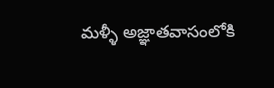మళ్ళీ అజ్ఞాతవాసంలోకి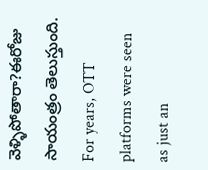వెళ్ళిపోతారా?ఈరోజు సాయంత్రం తెలుస్తుంది.
For years, OTT platforms were seen as just an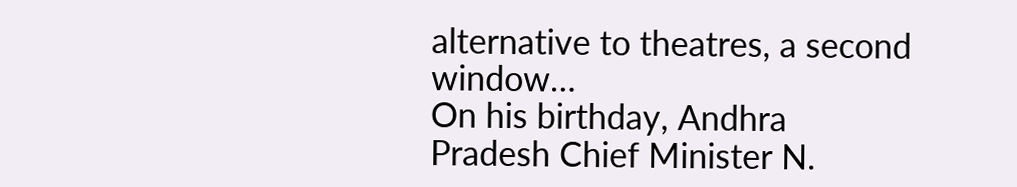alternative to theatres, a second window…
On his birthday, Andhra Pradesh Chief Minister N.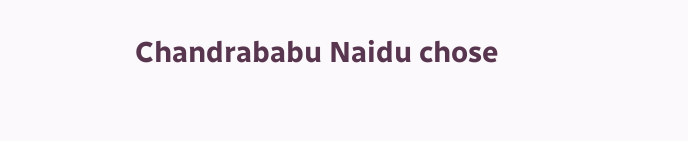Chandrababu Naidu chose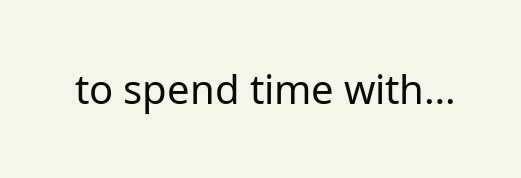to spend time with…